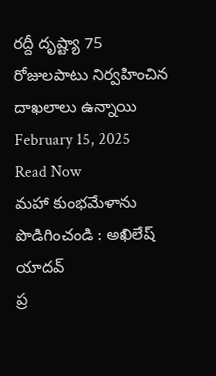రద్దీ దృష్ట్యా 75 రోజులపాటు నిర్వహించిన దాఖలాలు ఉన్నాయి
February 15, 2025
Read Now
మహా కుంభమేళాను పొడిగించండి : అఖిలేష్ యాదవ్
ప్ర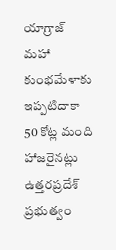యాగ్రాజ్ మహా కుంభమేళాకు ఇప్పటిదాకా 50 కోట్ల మంది హాజరైనట్లు ఉత్తరప్రదేశ్ ప్రభుత్వం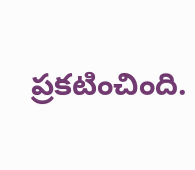ప్రకటించింది.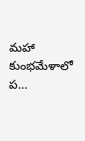మహా కుంభమేళాలో ప…